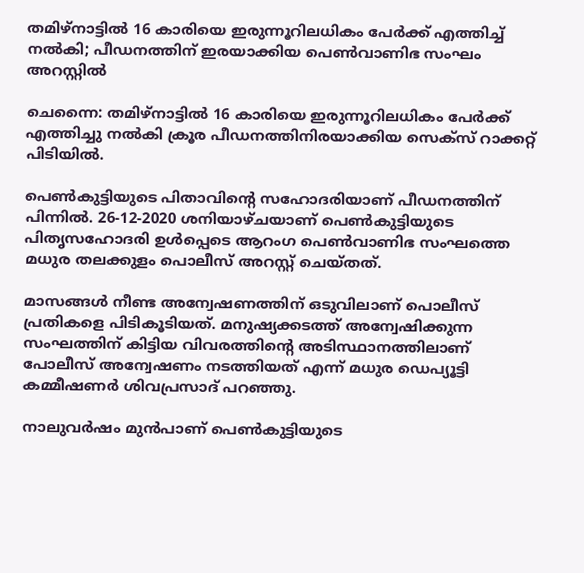തമിഴ്നാട്ടില്‍ 16 കാരിയെ ഇരുന്നൂറിലധികം പേർക്ക് എത്തിച്ച് നൽകി; പീഡനത്തിന് ഇരയാക്കിയ പെൺവാണിഭ സംഘം അറസ്റ്റിൽ

ചെന്നൈ: തമിഴ്നാട്ടില്‍ 16 കാരിയെ ഇരുന്നൂറിലധികം പേർക്ക് എത്തിച്ചു നൽകി ക്രൂര പീഡനത്തിനിരയാക്കിയ സെക്സ് റാക്കറ്റ് പിടിയിൽ.

പെൺകുട്ടിയുടെ പിതാവിൻ്റെ സഹോദരിയാണ് പീഡനത്തിന് പിന്നിൽ. 26-12-2020 ശനിയാഴ്ചയാണ് പെൺകുട്ടിയുടെ പിതൃസഹോദരി ഉൾപ്പെടെ ആറംഗ പെണ്‍വാണിഭ സംഘത്തെ മധുര തലക്കുളം പൊലീസ് അറസ്റ്റ് ചെയ്തത്.

മാസങ്ങൾ നീണ്ട അന്വേഷണത്തിന് ഒടുവിലാണ് പൊലീസ് പ്രതികളെ പിടികൂടിയത്. മനുഷ്യക്കടത്ത് അന്വേഷിക്കുന്ന സംഘത്തിന് കിട്ടിയ വിവരത്തിന്റെ അടിസ്ഥാനത്തിലാണ് പോലീസ് അന്വേഷണം നടത്തിയത് എന്ന് മധുര ഡെപ്യൂട്ടി കമ്മീഷണര്‍ ശിവപ്രസാദ് പറഞ്ഞു.

നാലുവര്‍ഷം മുന്‍പാണ് പെണ്‍കുട്ടിയുടെ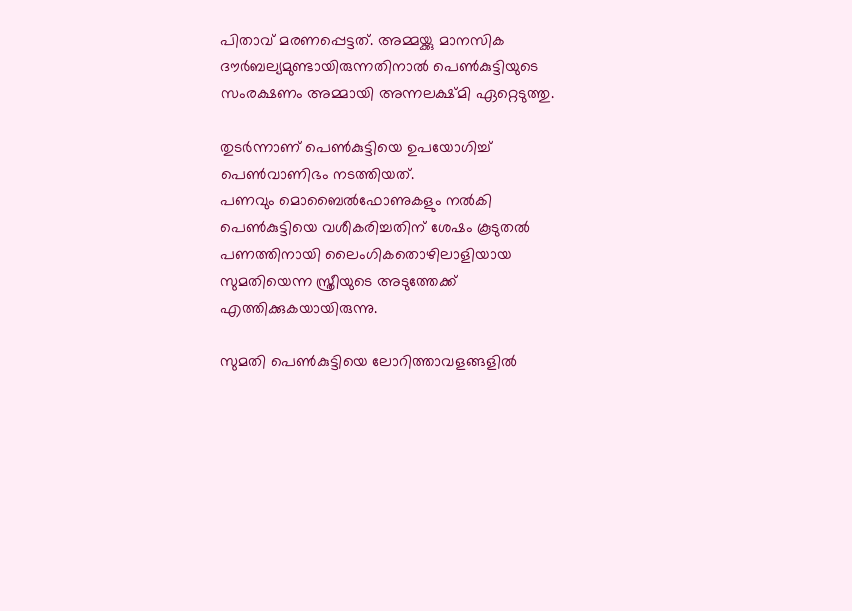പിതാവ് മരണപ്പെട്ടത്. അമ്മയ്ക്കു മാനസിക ദൗര്‍ബല്യമുണ്ടായിരുന്നതിനാൽ പെണ്‍കുട്ടിയുടെ സംരക്ഷണം അമ്മായി അന്നലക്ഷ്മി ഏറ്റെടുത്തു.

തുടർന്നാണ് പെണ്‍കുട്ടിയെ ഉപയോഗിച്ച് പെൺവാണിഭം നടത്തിയത്.
പണവും മൊബൈല്‍ഫോണുകളും നല്‍കി പെണ്‍കുട്ടിയെ വശീകരിച്ചതിന് ശേഷം കൂടുതൽ പണത്തിനായി ലൈംഗികതൊഴിലാളിയായ സുമതിയെന്ന സ്ത്രീയുടെ അടുത്തേക്ക് എത്തിക്കുകയായിരുന്നു.

സുമതി പെൺകുട്ടിയെ ലോറിത്താവളങ്ങളിൽ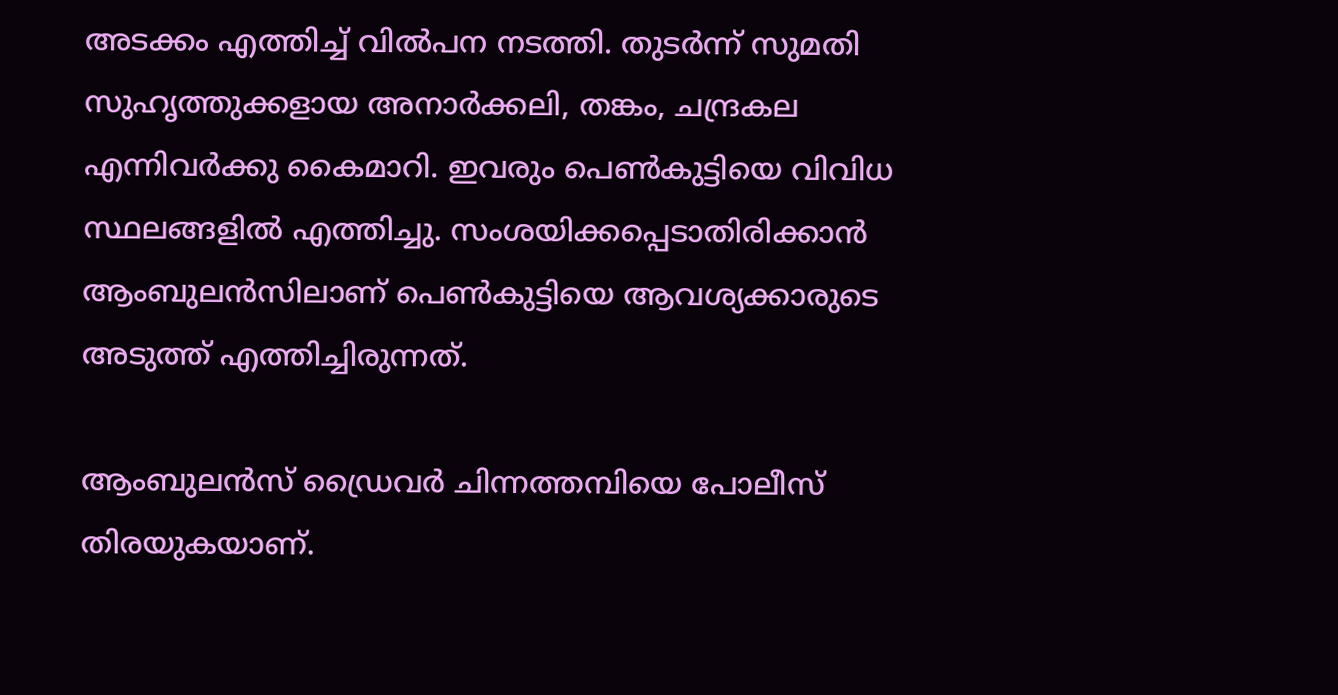അടക്കം എത്തിച്ച് വിൽപന നടത്തി. തുടര്‍ന്ന് സുമതി സുഹൃത്തുക്കളായ അനാര്‍ക്കലി, തങ്കം, ചന്ദ്രകല എന്നിവര്‍ക്കു കൈമാറി. ഇവരും പെണ്‍കുട്ടിയെ വിവിധ സ്ഥലങ്ങളില്‍ എത്തിച്ചു. സംശയിക്കപ്പെടാതിരിക്കാൻ ആംബുലന്‍സിലാണ് പെണ്‍കുട്ടിയെ ആവശ്യക്കാരുടെ അടുത്ത് എത്തിച്ചിരുന്നത്.

ആംബുലൻസ് ഡ്രൈവര്‍ ചിന്നത്തമ്പിയെ പോലീസ് തിരയുകയാണ്.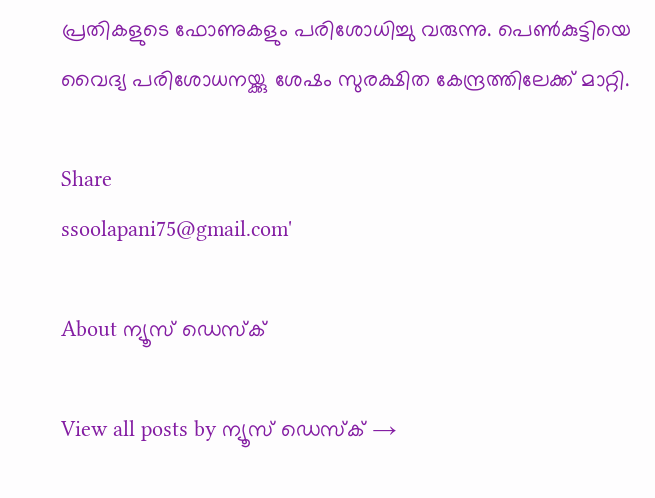പ്രതികളുടെ ഫോണുകളും പരിശോധിച്ചു വരുന്നു. പെണ്‍കുട്ടിയെ വൈദ്യ പരിശോധനയ്ക്കു ശേഷം സുരക്ഷിത കേന്ദ്രത്തിലേക്ക് മാറ്റി.

Share
ssoolapani75@gmail.com'

About ന്യൂസ് ഡെസ്ക്

View all posts by ന്യൂസ് ഡെസ്ക് →